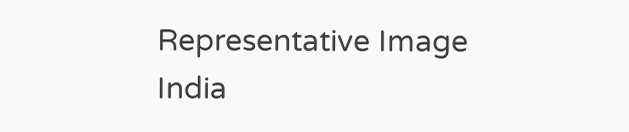Representative Image
India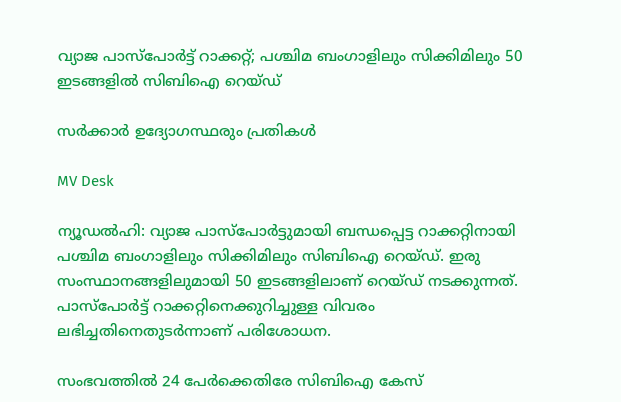വ്യാജ പാസ്പോർട്ട് റാക്കറ്റ്; പശ്ചിമ ബംഗാളിലും സിക്കിമിലും 50 ഇടങ്ങളിൽ സിബിഐ റെയ്ഡ്

സർക്കാർ ഉദ്യോഗസ്ഥരും പ്രതികൾ

MV Desk

ന്യൂഡൽഹി: വ്യാജ പാസ്പോർട്ടുമായി ബന്ധപ്പെട്ട റാക്കറ്റിനായി പശ്ചിമ ബംഗാളിലും സിക്കിമിലും സിബിഐ റെയ്ഡ്. ഇരു സംസ്ഥാനങ്ങളിലുമായി 50 ഇടങ്ങളിലാണ് റെയ്ഡ് നടക്കുന്നത്. പാസ്പോർട്ട് റാക്കറ്റിനെക്കുറിച്ചുള്ള വിവരം ലഭിച്ചതിനെതുടർന്നാണ് പരിശോധന.

സംഭവത്തിൽ 24 പേർക്കെതിരേ സിബിഐ കേസ്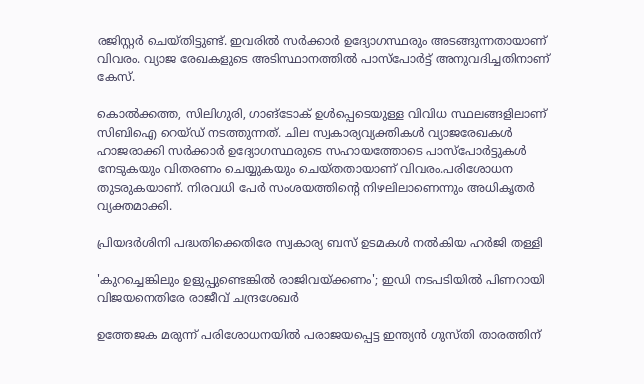രജിസ്റ്റർ ചെയ്തിട്ടുണ്ട്. ഇവരിൽ സർക്കാർ ഉദ്യോഗസ്ഥരും അടങ്ങുന്നതായാണ് വിവരം. വ്യാജ രേഖകളുടെ അടിസ്ഥാനത്തിൽ പാസ്പോർട്ട് അനുവദിച്ചതിനാണ് കേസ്.

കൊല്‍ക്കത്ത, സിലിഗുരി, ഗാങ്‌ടോക് ഉള്‍പ്പെടെയുള്ള വിവിധ സ്ഥലങ്ങളിലാണ് സിബിഐ റെയ്ഡ് നടത്തുന്നത്. ചില സ്വകാര്യവ്യക്തികള്‍ വ്യാജരേഖകള്‍ ഹാജരാക്കി സര്‍ക്കാർ ഉദ്യോഗസ്ഥരുടെ സഹായത്തോടെ പാസ്പോർട്ടുകൾ നേടുകയും വിതരണം ചെയ്യുകയും ചെയ്തതായാണ് വിവരം.പരിശോധന തുടരുകയാണ്. നിരവധി പേർ സംശയത്തിന്‍റെ നിഴലിലാണെന്നും അധികൃതർ വ്യക്തമാക്കി.

പ്രിയദർശിനി പദ്ധതിക്കെതിരേ സ്വകാര‍്യ ബസ് ഉടമകൾ നൽകിയ ഹർജി തള്ളി

'കുറച്ചെങ്കിലും ഉളുപ്പുണ്ടെങ്കിൽ രാജിവയ്ക്കണം'; ഇഡി നടപടിയിൽ പിണറായി വിജയനെതിരേ രാജീവ് ചന്ദ്രശേഖർ

ഉത്തേജക മരുന്ന് പരിശോധനയിൽ പരാജയപ്പെട്ട ഇന്ത‍്യൻ ഗുസ്തി താരത്തിന്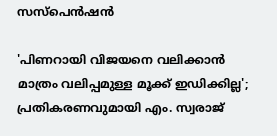സസ്പെൻഷൻ

'പിണറായി വിജയനെ വലിക്കാൻ മാത്രം വലിപ്പമുള്ള മൂക്ക് ഇഡിക്കില്ല'; പ്രതികരണവുമായി എം. സ്വരാജ്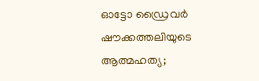ഓട്ടോ ഡ്രൈവർ ഷൗക്കത്തലിയുടെ ആത്മഹത‍്യ;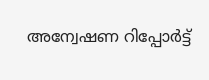അന്വേഷണ റിപ്പോർട്ട്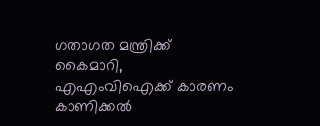ഗതാഗത മന്ത്രിക്ക് കൈമാറി, എഎംവിഐക്ക് കാരണം കാണിക്കൽ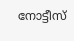നോട്ടീസ്